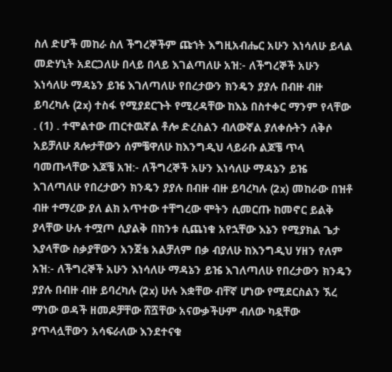ስለ ድሆች መከራ ስለ ችግረኞችም ጩኀት እግዚአብሔር አሁን እነሳለሁ ይላል መድሃኒት አደርጋለሁ በላይ በላይ እገልጣለሁ አዝ:- ለችግረኞች አሁን እነሳለሁ ማዳኔን ይዤ እገለጣለሁ የበረታውን ክንዴን ያያሉ በብዙ ብዙ ይባረካሉ (2x) ተስፋ የሚያደርጉት የሚረዳቸው ከእኔ በስተቀር ማንም የላቸው . (1) . ተሞልተው ጠርተዉኛል ቶሎ ድረስልን ብለውኛል ያለቀሱትን ለቅሶ አይቻለሁ ጸሎታቸውን ሰምቼዋለሁ ከእንግዲህ ላይራቡ ልጆቼ ጥላ ባመጡላቸው እጆቼ አዝ:- ለችግረኞች አሁን እነሳለሁ ማዳኔን ይዤ እገለጣለሁ የበረታውን ክንዴን ያያሉ በብዙ ብዙ ይባረካሉ (2x) መከራው በዝቶ ብዙ ተማረው ያለ ልክ አጥተው ተቸግረው ሞትን ሲመርጡ ከመኖር ይልቅ ያላቸው ሁሉ ተሟጦ ሲያልቅ በከንቱ ሲጨነቁ አየኋቸው እኔን የሚያክል ጌታ እያላቸው ስቃያቸውን አንጀቴ አልቻለም በቃ ብያለሁ ከእንግዲህ ሃዘን የለም አዝ:- ለችግረኞች አሁን እነሳለሁ ማዳኔን ይዤ እገለጣለሁ የበረታውን ክንዴን ያያሉ በብዙ ብዙ ይባረካሉ (2x) ሁሉ እቋቸው ብቸኛ ሆነው የሚደርስልን ኧረ ማነው ወዳች ዘመዶቻቸው ሸሿቸው አናውቃችሁም ብለው ካዷቸው ያጥላሏቸውን አሳፍራለው እንደተናቁ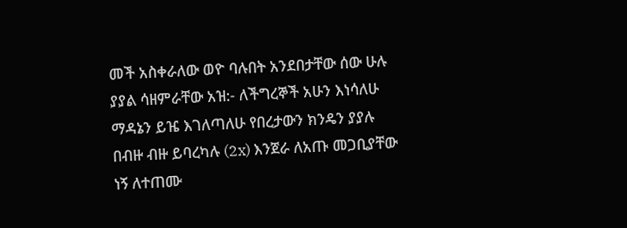መች አስቀራለው ወዮ ባሉበት አንደበታቸው ሰው ሁሉ ያያል ሳዘምራቸው አዝ:- ለችግረኞች አሁን እነሳለሁ ማዳኔን ይዤ እገለጣለሁ የበረታውን ክንዴን ያያሉ በብዙ ብዙ ይባረካሉ (2x) እንጀራ ለአጡ መጋቢያቸው ነኝ ለተጠሙ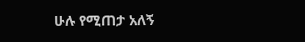ሁሉ የሚጠታ አለኝ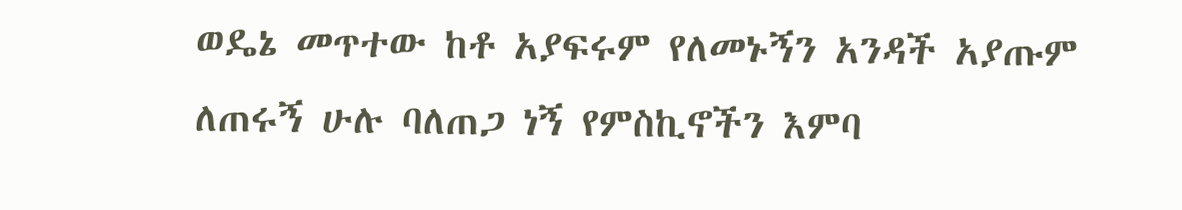ወዴኔ መጥተው ከቶ አያፍሩም የለመኑኝን አንዳች አያጡም ለጠሩኝ ሁሉ ባለጠጋ ነኝ የምስኪኖችን እምባ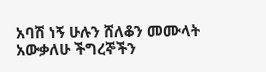አባሽ ነኝ ሁሉን ሸለቆን መሙላት አውቃለሁ ችግረኞችን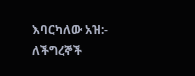እባርካለው አዝ:- ለችግረኞች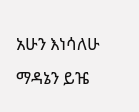አሁን እነሳለሁ ማዳኔን ይዤ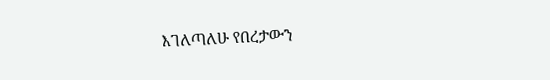እገለጣለሁ የበረታውን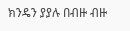ክንዴን ያያሉ በብዙ ብዙ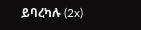ይባረካሉ (2x)